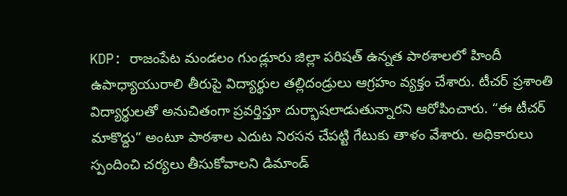KDP: రాజంపేట మండలం గుండ్లూరు జిల్లా పరిషత్ ఉన్నత పాఠశాలలో హిందీ ఉపాధ్యాయురాలి తీరుపై విద్యార్థుల తల్లిదండ్రులు ఆగ్రహం వ్యక్తం చేశారు. టీచర్ ప్రశాంతి విద్యార్థులతో అనుచితంగా ప్రవర్తిస్తూ దుర్భాషలాడుతున్నారని ఆరోపించారు. “ఈ టీచర్ మాకొద్దు” అంటూ పాఠశాల ఎదుట నిరసన చేపట్టి గేటుకు తాళం వేశారు. అధికారులు స్పందించి చర్యలు తీసుకోవాలని డిమాండ్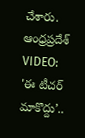చేశారు.
ఆంధ్రప్రదేశ్
VIDEO: 'ఈ టీచర్ మాకొద్దు’..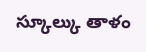స్కూల్కు తాళం